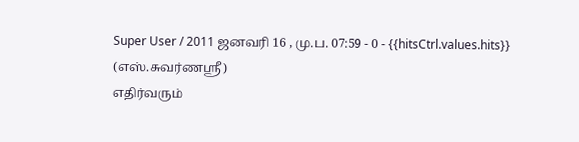Super User / 2011 ஜனவரி 16 , மு.ப. 07:59 - 0 - {{hitsCtrl.values.hits}}
(எஸ்.சுவர்ணஸ்ரீ)
எதிர்வரும்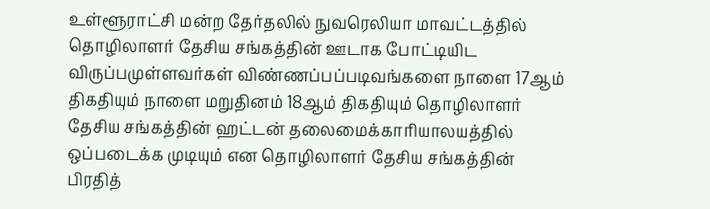உள்ளூராட்சி மன்ற தேர்தலில் நுவரெலியா மாவட்டத்தில் தொழிலாளர் தேசிய சங்கத்தின் ஊடாக போட்டியிட விருப்பமுள்ளவர்கள் விண்ணப்பப்படிவங்களை நாளை 17ஆம் திகதியும் நாளை மறுதினம் 18ஆம் திகதியும் தொழிலாளர் தேசிய சங்கத்தின் ஹட்டன் தலைமைக்காரியாலயத்தில் ஒப்படைக்க முடியும் என தொழிலாளர் தேசிய சங்கத்தின் பிரதித்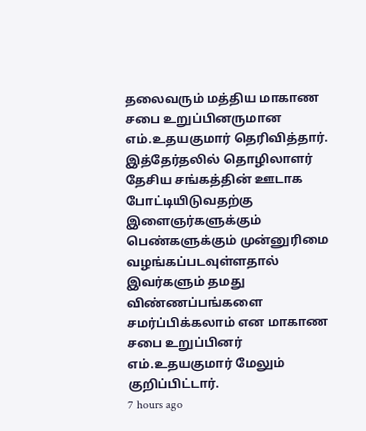தலைவரும் மத்திய மாகாண சபை உறுப்பினருமான எம்.உதயகுமார் தெரிவித்தார்.
இத்தேர்தலில் தொழிலாளர் தேசிய சங்கத்தின் ஊடாக போட்டியிடுவதற்கு இளைஞர்களுக்கும் பெண்களுக்கும் முன்னுரிமை வழங்கப்படவுள்ளதால் இவர்களும் தமது விண்ணப்பங்களை சமர்ப்பிக்கலாம் என மாகாண சபை உறுப்பினர் எம்.உதயகுமார் மேலும் குறிப்பிட்டார்.
7 hours ago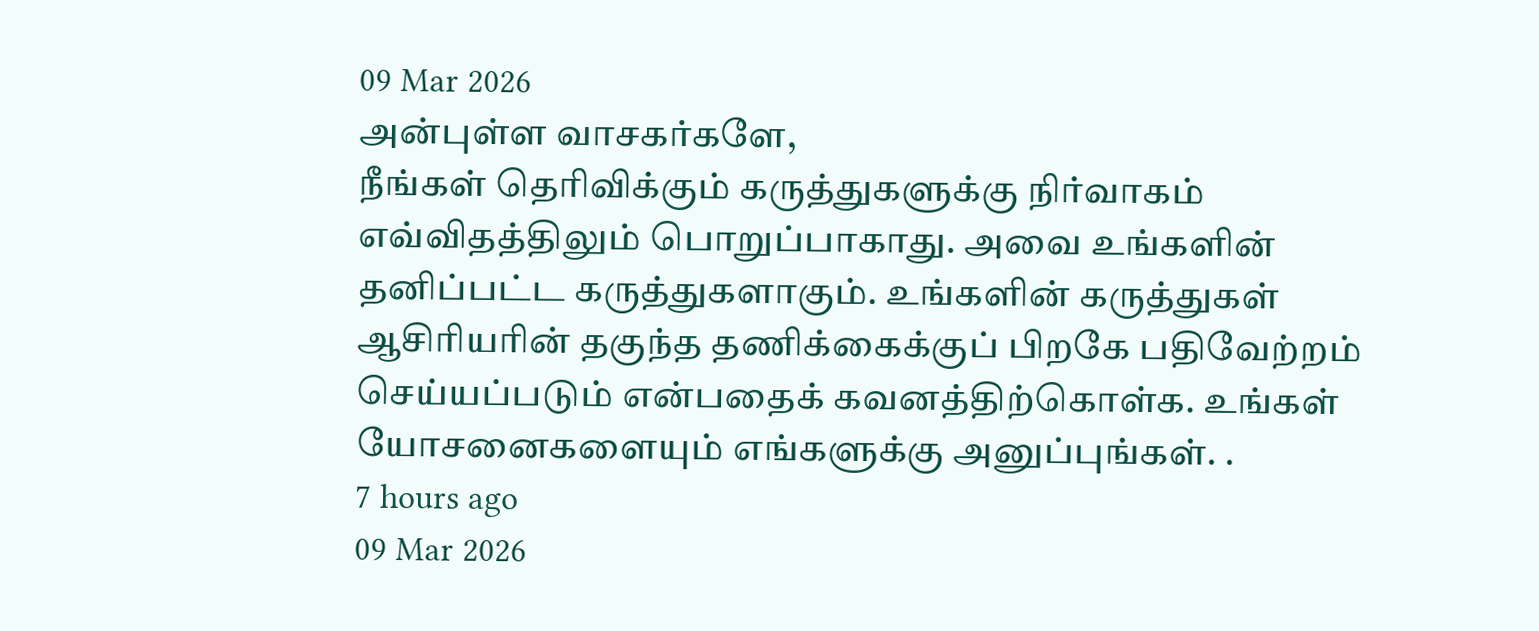09 Mar 2026
அன்புள்ள வாசகர்களே,
நீங்கள் தெரிவிக்கும் கருத்துகளுக்கு நிர்வாகம் எவ்விதத்திலும் பொறுப்பாகாது. அவை உங்களின் தனிப்பட்ட கருத்துகளாகும். உங்களின் கருத்துகள் ஆசிரியரின் தகுந்த தணிக்கைக்குப் பிறகே பதிவேற்றம் செய்யப்படும் என்பதைக் கவனத்திற்கொள்க. உங்கள் யோசனைகளையும் எங்களுக்கு அனுப்புங்கள். .
7 hours ago
09 Mar 2026